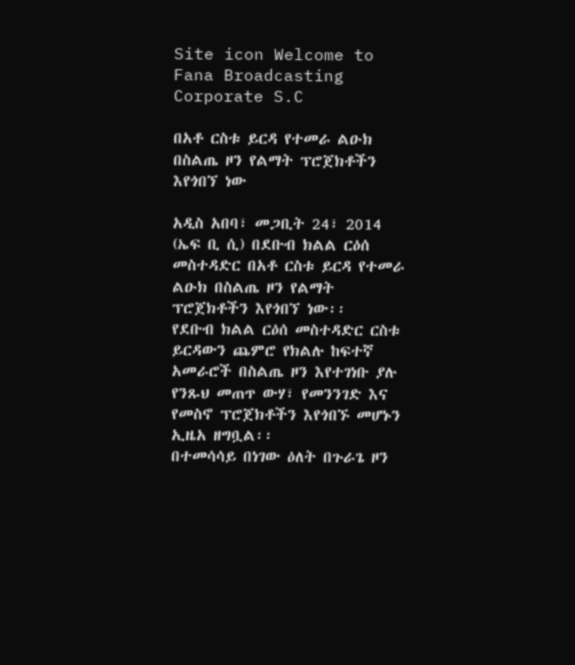Site icon Welcome to Fana Broadcasting Corporate S.C

በአቶ ርስቱ ይርዳ የተመራ ልዑክ በስልጤ ዞን የልማት ፕሮጀክቶችን እየጎበኘ ነው

አዲስ አበባ፣ መጋቢት 24፣ 2014 (ኤፍ ቢ ሲ) በደቡብ ክልል ርዕሰ መስተዳድር በአቶ ርስቱ ይርዳ የተመራ ልዑክ በስልጤ ዞን የልማት ፕሮጀክቶችን እየጎበኘ ነው፡፡
የደቡብ ክልል ርዕሰ መስተዳድር ርስቱ ይርዳውን ጨምሮ የክልሉ ከፍተኛ አመራሮች በስልጤ ዞን እየተገነቡ ያሉ የንጹህ መጠጥ ውሃ፣ የመንንገድ እና የመስኖ ፕሮጀክቶችን እየጎበኙ መሆኑን ኢዜአ ዘግቧል፡፡
በተመሳሳይ በነገው ዕለት በጉራጌ ዞን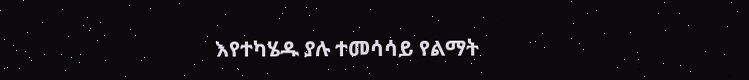እየተካሄዱ ያሉ ተመሳሳይ የልማት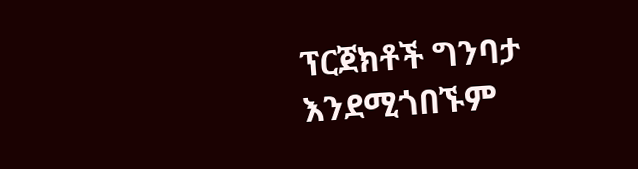ፕርጀክቶች ግንባታ እንደሚጎበኙም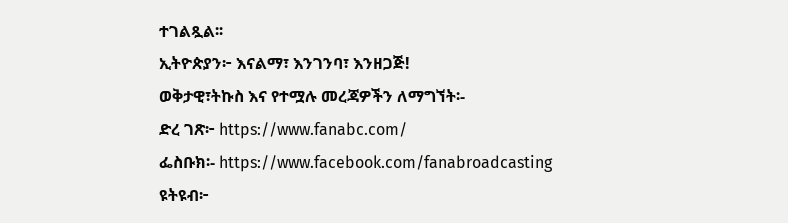ተገልጿል፡፡
ኢትዮጵያን፦ እናልማ፣ እንገንባ፣ እንዘጋጅ!
ወቅታዊ፣ትኩስ እና የተሟሉ መረጃዎችን ለማግኘት፡-
ድረ ገጽ፦ https://www.fanabc.com/
ፌስቡክ፡- https://www.facebook.com/fanabroadcasting
ዩትዩብ፦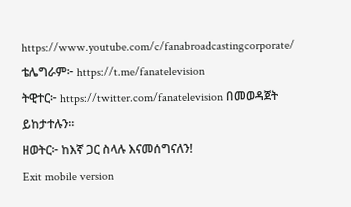https://www.youtube.com/c/fanabroadcastingcorporate/
ቴሌግራም፦ https://t.me/fanatelevision
ትዊተር፦ https://twitter.com/fanatelevision በመወዳጀት ይከታተሉን፡፡
ዘወትር፦ ከእኛ ጋር ስላሉ እናመሰግናለን!
Exit mobile version